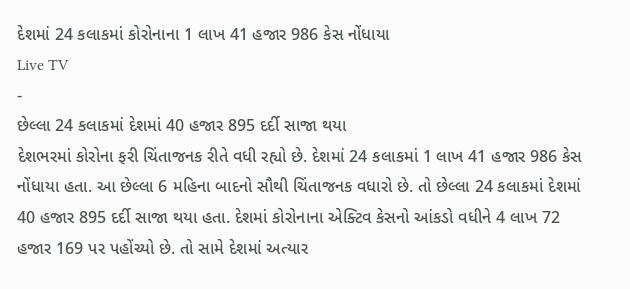દેશમાં 24 કલાકમાં કોરોનાના 1 લાખ 41 હજાર 986 કેસ નોંધાયા
Live TV
-
છેલ્લા 24 કલાકમાં દેશમાં 40 હજાર 895 દર્દી સાજા થયા
દેશભરમાં કોરોના ફરી ચિંતાજનક રીતે વધી રહ્યો છે. દેશમાં 24 કલાકમાં 1 લાખ 41 હજાર 986 કેસ નોંધાયા હતા. આ છેલ્લા 6 મહિના બાદનો સૌથી ચિંતાજનક વધારો છે. તો છેલ્લા 24 કલાકમાં દેશમાં 40 હજાર 895 દર્દી સાજા થયા હતા. દેશમાં કોરોનાના એક્ટિવ કેસનો આંકડો વધીને 4 લાખ 72 હજાર 169 પર પહોંચ્યો છે. તો સામે દેશમાં અત્યાર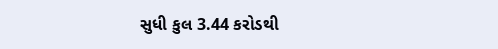સુધી કુલ 3.44 કરોડથી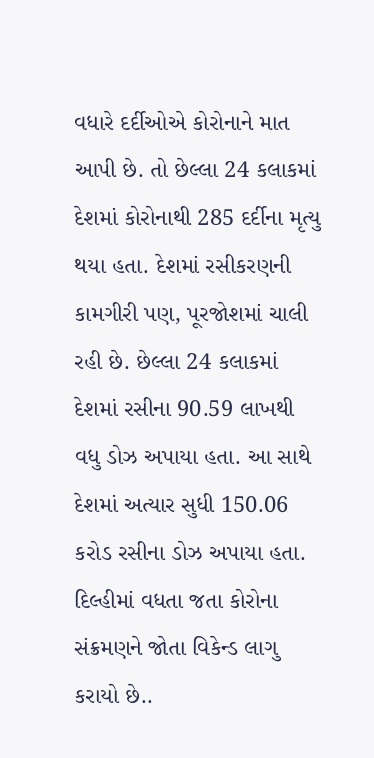વધારે દર્દીઓએ કોરોનાને માત આપી છે. તો છેલ્લા 24 કલાકમાં દેશમાં કોરોનાથી 285 દર્દીના મૃત્યુ થયા હતા. દેશમાં રસીકરણની કામગીરી પણ, પૂરજોશમાં ચાલી રહી છે. છેલ્લા 24 કલાકમાં દેશમાં રસીના 90.59 લાખથી વધુ ડોઝ અપાયા હતા. આ સાથે દેશમાં અત્યાર સુધી 150.06 કરોડ રસીના ડોઝ અપાયા હતા. દિલ્હીમાં વધતા જતા કોરોના સંક્રમણને જોતા વિકેન્ડ લાગુ કરાયો છે..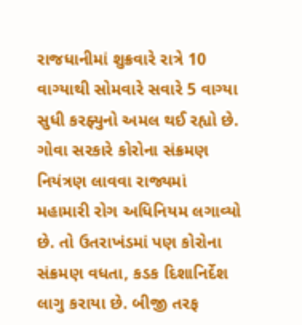રાજધાનીમાં શુક્રવારે રાત્રે 10 વાગ્યાથી સોમવારે સવારે 5 વાગ્યા સુધી કરફ્યુનો અમલ થઈ રહ્યો છે. ગોવા સરકારે કોરોના સંક્રમણ નિયંત્રણ લાવવા રાજ્યમાં મહામારી રોગ અધિનિયમ લગાવ્યો છે. તો ઉતરાખંડમાં પણ કોરોના સંક્રમણ વધતા, કડક દિશાનિર્દેશ લાગુ કરાયા છે. બીજી તરફ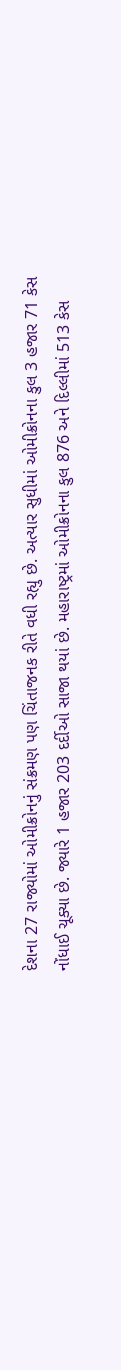દેશના 27 રાજ્યોમાં ઓમીક્રોનનું સંક્રમણ પણ ચિંતાજનક રીતે વધી રહ્યુ છે. અત્યાર સુધીમાં ઓમીક્રોનના કુલ 3 હજાર 71 કેસ નોંધાઈ ચૂક્યા છે. જ્યારે 1 હજાર 203 દર્દીઓ સાજા થયાં છે. મહારાષ્ટ્રમાં ઓમીક્રોનના કુલ 876 અને દિલ્લીમાં 513 કેસ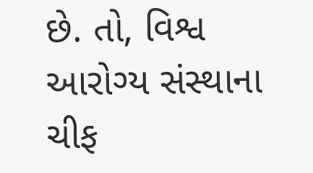છે. તો, વિશ્વ આરોગ્ય સંસ્થાના ચીફ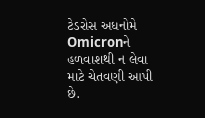ટેડરોસ અધનોમે Omicronને હળવાશથી ન લેવા માટે ચેતવણી આપી છે.